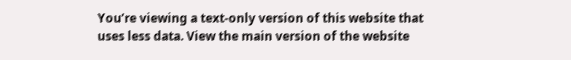You’re viewing a text-only version of this website that uses less data. View the main version of the website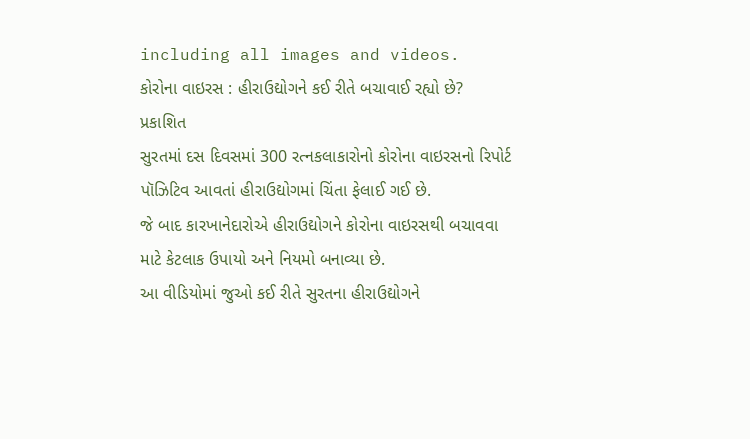including all images and videos.
કોરોના વાઇરસ : હીરાઉદ્યોગને કઈ રીતે બચાવાઈ રહ્યો છે?
પ્રકાશિત
સુરતમાં દસ દિવસમાં 300 રત્નકલાકારોનો કોરોના વાઇરસનો રિપોર્ટ પૉઝિટિવ આવતાં હીરાઉદ્યોગમાં ચિંતા ફેલાઈ ગઈ છે.
જે બાદ કારખાનેદારોએ હીરાઉદ્યોગને કોરોના વાઇરસથી બચાવવા માટે કેટલાક ઉપાયો અને નિયમો બનાવ્યા છે.
આ વીડિયોમાં જુઓ કઈ રીતે સુરતના હીરાઉદ્યોગને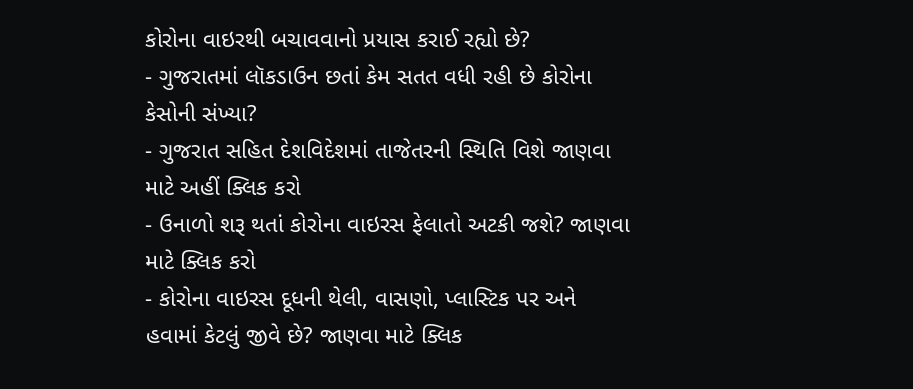કોરોના વાઇરથી બચાવવાનો પ્રયાસ કરાઈ રહ્યો છે?
- ગુજરાતમાં લૉકડાઉન છતાં કેમ સતત વધી રહી છે કોરોના કેસોની સંખ્યા?
- ગુજરાત સહિત દેશવિદેશમાં તાજેતરની સ્થિતિ વિશે જાણવા માટે અહીં ક્લિક કરો
- ઉનાળો શરૂ થતાં કોરોના વાઇરસ ફેલાતો અટકી જશે? જાણવા માટે ક્લિક કરો
- કોરોના વાઇરસ દૂધની થેલી, વાસણો, પ્લાસ્ટિક પર અને હવામાં કેટલું જીવે છે? જાણવા માટે ક્લિક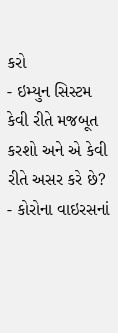કરો
- ઇમ્યુન સિસ્ટમ કેવી રીતે મજબૂત કરશો અને એ કેવી રીતે અસર કરે છે?
- કોરોના વાઇરસનાં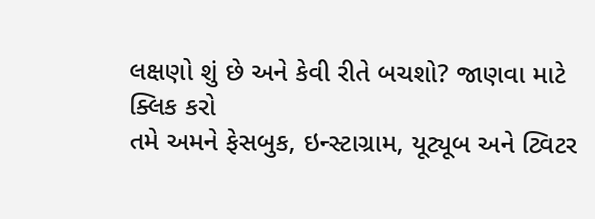લક્ષણો શું છે અને કેવી રીતે બચશો? જાણવા માટે ક્લિક કરો
તમે અમને ફેસબુક, ઇન્સ્ટાગ્રામ, યૂટ્યૂબ અને ટ્વિટર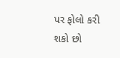પર ફોલો કરી શકો છો